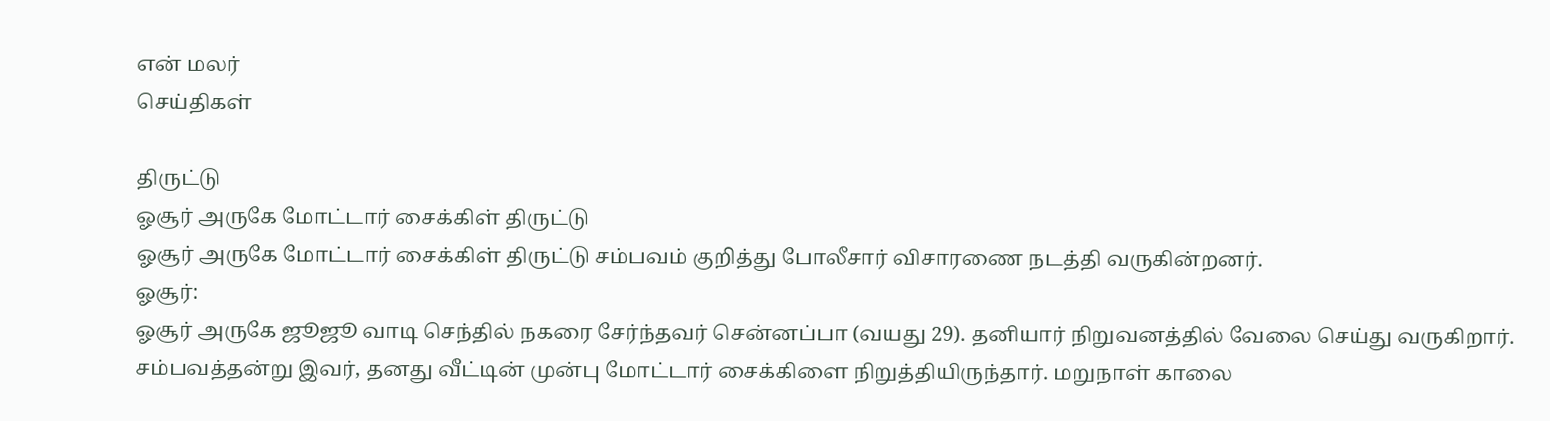என் மலர்
செய்திகள்

திருட்டு
ஓசூர் அருகே மோட்டார் சைக்கிள் திருட்டு
ஓசூர் அருகே மோட்டார் சைக்கிள் திருட்டு சம்பவம் குறித்து போலீசார் விசாரணை நடத்தி வருகின்றனர்.
ஓசூர்:
ஓசூர் அருகே ஜூஜூ வாடி செந்தில் நகரை சேர்ந்தவர் சென்னப்பா (வயது 29). தனியார் நிறுவனத்தில் வேலை செய்து வருகிறார். சம்பவத்தன்று இவர், தனது வீட்டின் முன்பு மோட்டார் சைக்கிளை நிறுத்தியிருந்தார். மறுநாள் காலை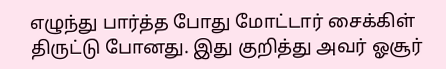எழுந்து பார்த்த போது மோட்டார் சைக்கிள் திருட்டு போனது. இது குறித்து அவர் ஓசூர்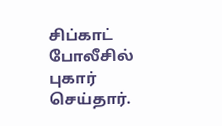சிப்காட் போலீசில் புகார் செய்தார்.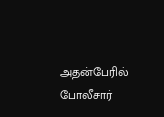அதன்பேரில் போலீசார்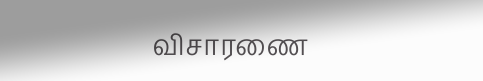விசாரணை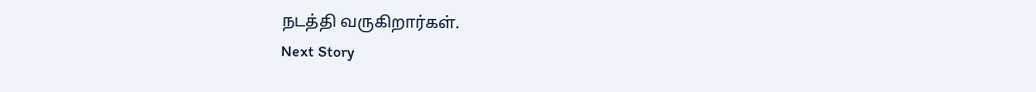நடத்தி வருகிறார்கள்.
Next Story